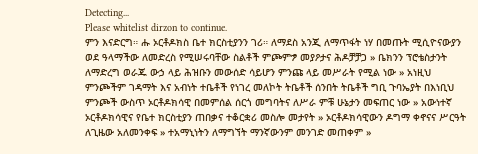Detecting...
Please whitelist dirzon to continue.
ምን እናድርግ። ሑ ኦርቶዶክስ ቤተ ክርስቲያንን ገሪ። ለማደስ አንጂ ለማጥፋት ነሃ በመጡት ሚሲዮናውያን ወደ ዓላማችው ለመድረስ የሚሠሩባቸው ስልቶች ምጮምፇ መያዖታና ሕዶቻቻጋ » ቤክንን ፕሮቴስታንት ለማድረግ ወራጁ ውኃ ላይ ሕዝቡን መውሰድ ሳይሆን ምንጩ ላይ መሥራት የሚል ነው » አነዚህ ምንጮችም ገዳማት እና አብነት ተቤቶች የነገረ መለኮት ትቤቶች ሰንበት ትቤቶች ግቢ ጉባኤያት በእነቢህ ምንጮች ውስጥ ኦርቶዶክሳዊ በመምሰል ሰርጎ መግባትና ለሥራ ምቹ ሁኔታን መፍጠር ነው » አውነተኛ ኦርቶዶክሳዊና የቤተ ክርስቲያን ጠበቃና ተቆርቋሪ መስሎ መታየት » ኦርቶዶክሳዊውን ዶግማ ቀኖናና ሥርዓት ለጊዜው አለመንቀፍ » ተአማኒነትን ለማግኘት ማንኛውንም መንገድ መጠቀም »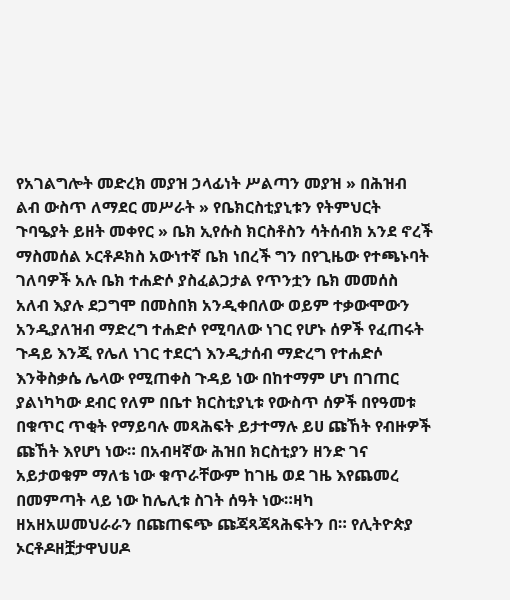የአገልግሎት መድረክ መያዝ ኃላፊነት ሥልጣን መያዝ » በሕዝብ ልብ ውስጥ ለማደር መሥራት » የቤክርስቲያኒቱን የትምህርት ጉባዔያት ይዘት መቀየር » ቤክ ኢየሱስ ክርስቶስን ሳትሰብክ አንደ ኖረች ማስመሰል ኦርቶዶክስ አውነተኛ ቤክ ነበረች ግን በየጊዜው የተጫኑባት ገለባዎች አሉ ቤክ ተሐድሶ ያስፈልጋታል የጥንቷን ቤክ መመሰስ አለብ እያሉ ደጋግሞ በመስበክ አንዲቀበለው ወይም ተቃውሞውን አንዲያለዝብ ማድረግ ተሐድሶ የሚባለው ነገር የሆኑ ሰዎች የፈጠሩት ጉዳይ እንጂ የሌለ ነገር ተደርጎ እንዲታሰብ ማድረግ የተሐድሶ እንቅስቃሴ ሌላው የሚጠቀስ ጉዳይ ነው በከተማም ሆነ በገጠር ያልነካካው ደብር የለም በቤተ ክርስቲያኒቱ የውስጥ ሰዎች በየዓመቱ በቁጥር ጥቂት የማይባሉ መጻሕፍት ይታተማሉ ይሀ ጩኸት የብዙዎች ጩኸት እየሆነ ነው። በአብዛኛው ሕዝበ ክርስቲያን ዘንድ ገና አይታወቁም ማለቴ ነው ቁጥራቸውም ከገዜ ወደ ገዜ እየጨመረ በመምጣት ላይ ነው ከሌሊቱ ስገት ሰዓት ነው።ዛካ ዘአዘአሠመህራራን በጩጠፍጭ ጩጃጻጃጻሕፍትን በ። የሊትዮጵያ ኦርቶዶዘቿታዋህሀዶ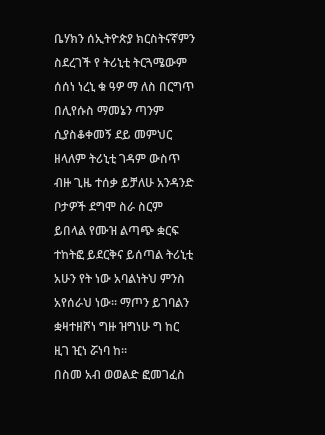ቤሃክን ሰኢትዮጵያ ክርስትናኛምን ስደረገች የ ትሪኒቲ ትርጓሜውም ሰሰነ ነረኒ ቁ ዓዎ ማ ለስ በርግጥ በሊየሱስ ማመኔን ጣንም ሲያስቆቀመኝ ደይ መምህር ዘላለም ትሪኒቲ ገዳም ውስጥ ብዙ ጊዜ ተሰቃ ይቻለሁ አንዳንድ ቦታዎች ደግሞ ስራ ስርም ይበላል የሙዝ ልጣጭ ቋርፍ ተከትፎ ይደርቅና ይሰጣል ትሪኒቲ አሁን የት ነው አባልነትህ ምንስ አየሰራህ ነው። ማጦን ይገባልን ቋዛተዘሾነ ግዙ ዝግነሁ ግ ከር ዚገ ዢነ ሯነባ ከ።
በስመ አብ ወወልድ ፎመገፈስ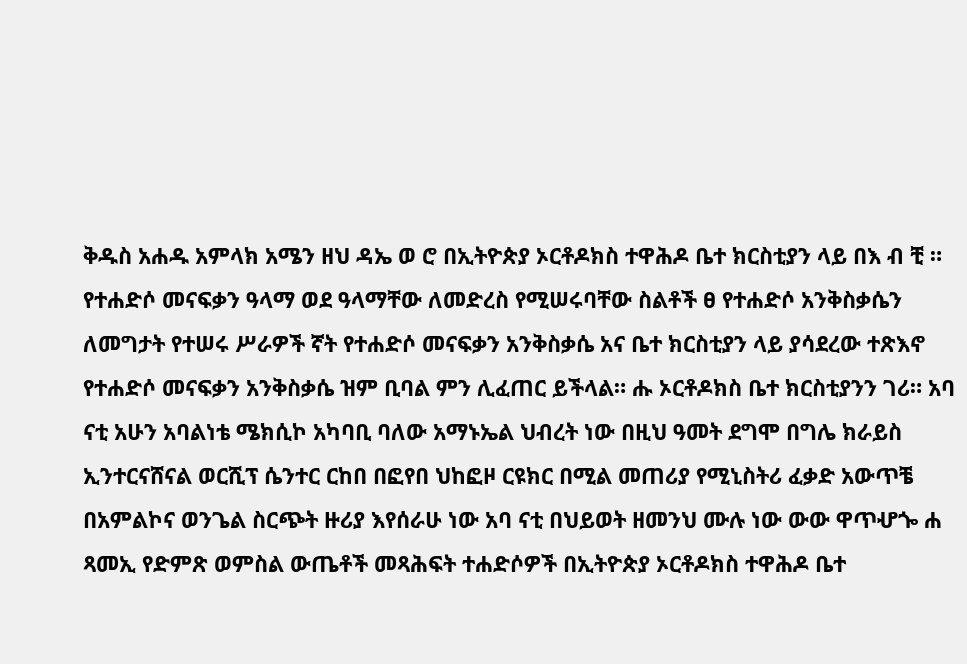ቅዱስ አሐዱ አምላክ አሜን ዘህ ዳኤ ወ ሮ በኢትዮጵያ ኦርቶዶክስ ተዋሕዶ ቤተ ክርስቲያን ላይ በእ ብ ቺ ። የተሐድሶ መናፍቃን ዓላማ ወደ ዓላማቸው ለመድረስ የሚሠሩባቸው ስልቶች ፀ የተሐድሶ አንቅስቃሴን ለመግታት የተሠሩ ሥራዎች ኛት የተሐድሶ መናፍቃን አንቅስቃሴ አና ቤተ ክርስቲያን ላይ ያሳደረው ተጽእኖ የተሐድሶ መናፍቃን አንቅስቃሴ ዝም ቢባል ምን ሊፈጠር ይችላል። ሑ ኦርቶዶክስ ቤተ ክርስቲያንን ገሪ። አባ ናቲ አሁን አባልነቴ ሜክሲኮ አካባቢ ባለው አማኑኤል ህብረት ነው በዚህ ዓመት ደግሞ በግሌ ክራይስ ኢንተርናሸናል ወርሺፕ ሴንተር ርከበ በፎየበ ህከፎዞ ርዩክር በሚል መጠሪያ የሚኒስትሪ ፈቃድ አውጥቼ በአምልኮና ወንጌል ስርጭት ዙሪያ እየሰራሁ ነው አባ ናቲ በህይወት ዘመንህ ሙሉ ነው ውው ዋጥሇጐ ሐ ጻመኢ የድምጽ ወምስል ውጤቶች መጻሕፍት ተሐድሶዎች በኢትዮጵያ ኦርቶዶክስ ተዋሕዶ ቤተ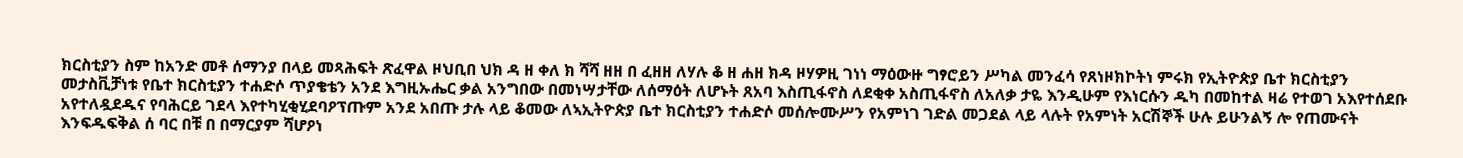ክርስቲያን ስም ከአንድ መቶ ሰማንያ በላይ መጻሕፍት ጽፈዋል ዞህቢበ ህክ ዳ ዘ ቀለ ክ ሻሻ ዘዘ በ ፈዘዘ ለሃሉ ቆ ዘ ሐዘ ክዳ ዞሃዎዚ ገነነ ማዕውዙ ግፃሮይን ሥካል መንፈሳ የጸነዞክኮትነ ምሩክ የኢትዮጵያ ቤተ ክርስቲያን መታስቪቻነቱ የቤተ ክርስቲያን ተሐድሶ ጥያቄቴን አንደ እግዚኡሔር ቃል አንግበው በመነሣታቸው ለሰማዕት ለሆኑት ጸአባ እስጢፋኖስ ለደቂቀ አስጢፋኖስ ለአለቃ ታዬ እንዲሁም የእነርሱን ዱካ በመከተል ዛሬ የተወገ አእየተሰደቡ አየተለዷደዱና የባሕርይ ገደላ እየተካሂቂሂደባዖፕጡም አንደ አበጡ ታሉ ላይ ቆመው ለኣኢትዮጵያ ቤተ ክርስቲያን ተሐድሶ መሰሎሙሥን የአምነገ ገድል መጋደል ላይ ላሉት የአምነት አርሽኞች ሁሉ ይሁንልኝ ሎ የጠሙናት እንፍዱፍቅል ሰ ባር በቹ በ በማርያም ሻሆዖነ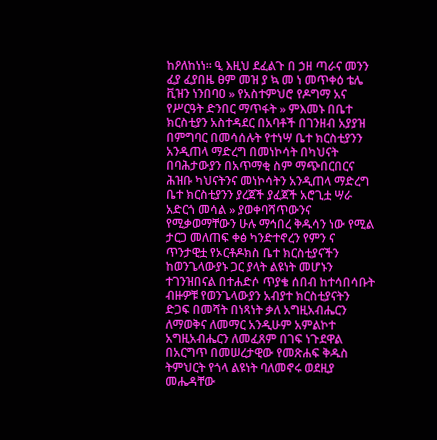ከዖለከነነ። ዒ እዚህ ደፈልጉ በ ኃዘ ጣራና መንን ፈያ ፈያበዜ ፀም መዝ ያ ኳ መ ነ መጥቀዕ ቴሌ ቪዝን ነንበባዐ » የአስተምህሮ የዶግማ አና የሥርዓት ድንበር ማጥፋት » ምእመኑ በቤተ ክርስቲያን አስተዳደር በአባቶች በገንዘብ አያያዝ በምግባር በመሳሰሉት የተነሣ ቤተ ክርስቲያንን አንዲጠላ ማድረግ በመነኮሳት በካህናት በባሕታውያን በአጥማቂ ስም ማጭበርበርና ሕዝቡ ካህናትንና መነኮሳትን አንዲጠላ ማድረግ ቤተ ክርስቲያንን ያረጀች ያፈጀች አሮጊቷ ሣራ አድርጎ መሳል » ያወቀባሻጥውንና የሚቃወማቸውን ሁሉ ማኅበረ ቅዱሳን ነው የሚል ታርጋ መለጠፍ ቀፅ ካንድተኖረን የምን ና ጥንታዊቷ የኦርቶዶክስ ቤተ ክርስቲያናችን ከወንጌላውያኑ ጋር ያላት ልዩነት መሆኑን ተገንዝበናል በተሐድሶ ጥያቄ ሰበብ ከተሳበሳቡት ብዙዎቹ የወንጌላውያን አብያተ ክርስቲያናትን ድጋፍ በመሻት በነጻነት ቃለ አግዚአብሔርን ለማወቅና ለመማር አንዲሁም አምልኮተ አግዚአብሔርን ለመፈጸም በገፍ ነጉደዋል በአርግጥ በመሠረታዊው የመጽሐፍ ቅዱስ ትምህርት የጎላ ልዩነት ባለመኖሩ ወደዚያ መሔዳቸው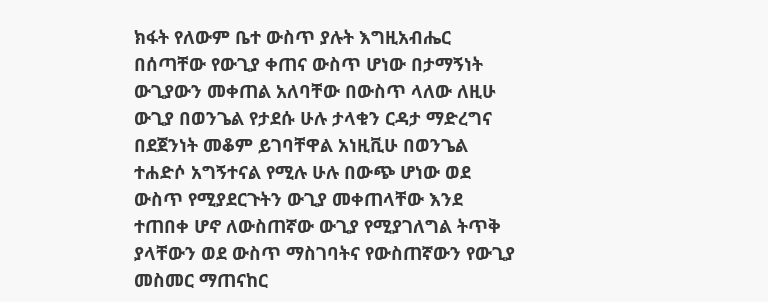ክፋት የለውም ቤተ ውስጥ ያሉት እግዚአብሔር በሰጣቸው የውጊያ ቀጠና ውስጥ ሆነው በታማኝነት ውጊያውን መቀጠል አለባቸው በውስጥ ላለው ለዚሁ ውጊያ በወንጌል የታደሱ ሁሉ ታላቁን ርዳታ ማድረግና በደጀንነት መቆም ይገባቸዋል አነዚቪሁ በወንጌል ተሐድሶ አግኝተናል የሚሉ ሁሉ በውጭ ሆነው ወደ ውስጥ የሚያደርጉትን ውጊያ መቀጠላቸው እንደ ተጠበቀ ሆኖ ለውስጠኛው ውጊያ የሚያገለግል ትጥቅ ያላቸውን ወደ ውስጥ ማስገባትና የውስጠኛውን የውጊያ መስመር ማጠናከር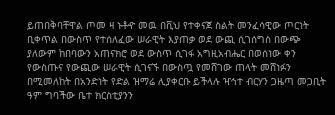ይጠበቅባቸዋል ጦመ ዛ ኑቶዯ መዉ በቪህ የተቀናጀ ስልት መንፈሳዊው ጦርነት ቢቀጥል በውስጥ የተሰለፈው ሠራዊት እያጠቃ ወደ ውጪ ሲገሰግስ በውጭ ያለውም ከበባውን አጠናክሮ ወደ ውስጥ ሲገፋ አግዚአብሔር በወሰነው ቀን የውስጡና የውጪው ሠራዊት ሲገናኙ በውስጧ የመሸገው ጠላት መሸነፉን በሚመለከት በአንድነት የድል ዝማሬ ሊያቀርቡ ይችላሉ ዣኅተ ብርሃን ጋዜጣ መጋቢት ዓም ግባችው ቤተ ክርስቲያንን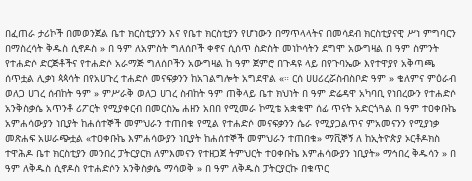በፈጠራ ታሪኮች በመወንጀል ቤተ ክርስቲያንን እና የቤተ ክርስቲያን የሆነውን በማጥላላትና በመሳደብ ክርስቲያናዊ ሥነ ምግባርን በማስረሳት ቅዱስ ሲኖዶስ » በ ዓም ለአምስት ግለሰቦች ቀኖና ሲሰጥ ስድስት መነኮሳትን ደግሞ አውግዛል በ ዓም ስምንት የተሐድሶ ድርጅቶችና የተሐድሶ አራማጅ ግለሰቦችን አውግዛል ከ ዓም ጀምሮ በጉዳዩ ላይ በየጉባኤው እየተዋያየ አቅጣጫ ሰጥቷል ሊቃነ ጳጳሳት በየአሀጉረ ተሐድሶ መናፍቃንን ከአገልግሎት አግደዋል «። ርሰ ሀሀሪረሯስብስቦድ ዓም » ቄለምና ምዕራብ ወለጋ ሀገረ ሰብከት ዓም » ምሥራቅ ወለጋ ሀገረ ስብከት ዓም ጠቅላይ ቤተ ክህነት በ ዓም ድሬዳዋ አካባቢ የነበረውን የተሐድሶ አንቅስቃሴ አጥንቶ ሪፖርት የሚያቀርብ በመርስኤ ሐዘን አበበ የሚመራ ኮሚቴ አቋቁሞ ሰፊ ጥናት አድርጎጓል በ ዓም ተዐቀቡኬ አምሐሳውያን ነቢያት ከሐሰተኞች መምህራን ተጠበቁ የሚል የተሐድሶ መናፍቃንን ሴራ የሚያጋልጥና ምአመናንን የሚያነቃ መጽሐፍ አሠራጭቷል «ተዐቀቡኬ እምሐሳውያን ነቢያት ከሐሰተኞች መምህራን ተጠበቁ» ማቪኞኝ ለ ከኢትዮጵያ ኦርቶዶክስ ተዋሕዶ ቤተ ክርስቲያን መንበረ ፓትርያርክ ለምእመናን የተዘጋጀ ትምህርት ተዐቀቡኬ እምሐሳውያን ነቢያት» ማኅበረ ቅዱሳን » በ ዓም ለቅዱስ ሲኖዶስ የተሐድሶን አንቅስቃሴ ማሳወቅ » በ ዓም ለቅዱስ ፓትርያርኩ በቁጥር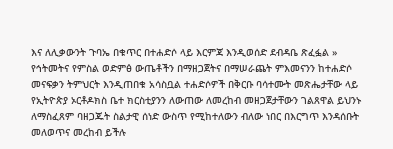እና ለሊቃውንት ጉባኤ በቁጥር በተሐድሶ ላይ እርምጃ እንዲወሰድ ደብዳቤ ጽፈፏል » የኅትመትና የምስል ወድምፅ ውጤቶችን በማዘጋጀትና በማሠራጨት ምእመናንን ከተሐድሶ መናፍቃን ትምህርት እንዲጠበቁ አሳስቧል ተሐድሶዎች በቅርቡ ባሳተሙት መጽሔታቸው ላይ የኢትዮጵያ ኦርቶዶክስ ቤተ ክርስቲያንን ለውጠው ለመረከብ መዘጋጀታቸውን ገልጸዋል ይህንኑ ለማስፈጸም ባዘጋጁት ስልታዊ ሰነድ ውስጥ የሚከተለውን ብለው ነበር በእርግጥ እንዳሰቡት መለወጥና መረከብ ይችሉ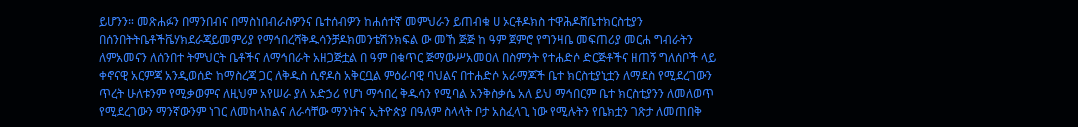ይሆንን። መጽሐፉን በማንበብና በማስነበብራስዎንና ቤተሰብዎን ከሐሰተኛ መምህራን ይጠብቁ ሀ ኦርቶዶክስ ተዋሕዶሸቤተክርስቲያን በሰንበትትቤቶችቬሃክደራጃይመምሪያ የማኅበረሻቅዱሳንቻዶክመንቴሽንክፍል ው መኸ ጅጅ ከ ዓም ጀምሮ የግንዛቤ መፍጠሪያ መርሐ ግብራትን ለምአመናን ለሰንበተ ትምህርት ቤቶችና ለማኅበራት አዘጋጅቷል በ ዓም በቁጥር ጅማውሥአመዐለ በስምንት የተሐድሶ ድርጅቶችና ዘጠኝ ግለሰቦች ላይ ቀኖናዊ አርምጃ አንዲወሰድ ከማስረጃ ጋር ለቅዱስ ሲኖዶስ አቅርቧል ምዕራባዊ ባህልና በተሐድሶ አራማጆች ቤተ ክርስቲያኒቷን ለማደስ የሚደረገውን ጥረት ሁለቱንም የሚቃወምና ለዚህም አየሠራ ያለ አድኃሪ የሆነ ማኅበረ ቅዱሳን የሚባል አንቅስቃሴ አለ ይህ ማኅበርም ቤተ ክርስቲያንን ለመለወጥ የሚደረገውን ማንኛውንም ነገር ለመከላከልና ለራሳቸው ማንነትና ኢትዮጵያ በዓለም ስላላት ቦታ አስፈላጊ ነው የሚሉትን የቤክቷን ገጽታ ለመጠበቅ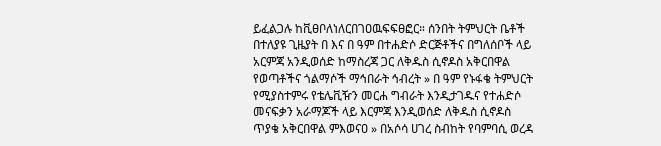ይፈልጋሉ ከቪፀቦለነለርበገዐዉፍፍፀፎር። ሰንበት ትምህርት ቤቶች በተለያዩ ጊዜያት በ እና በ ዓም በተሐድሶ ድርጅቶችና በግለሰቦች ላይ አርምጃ አንዲወሰድ ከማስረጃ ጋር ለቅዱስ ሲኖዶስ አቅርበዋል የወጣቶችና ጎልማሶች ማኅበራት ኅብረት » በ ዓም የኑፋቄ ትምህርት የሚያስተምሩ የቴሌቪዥን መርሐ ግብራት እንዲታገዱና የተሐድሶ መናፍቃን አራማጆች ላይ እርምጃ እንዲወሰድ ለቅዱስ ሲኖዶስ ጥያቄ አቅርበዋል ምእወናዐ » በአሶሳ ሀገረ ስብከት የባምባሲ ወረዳ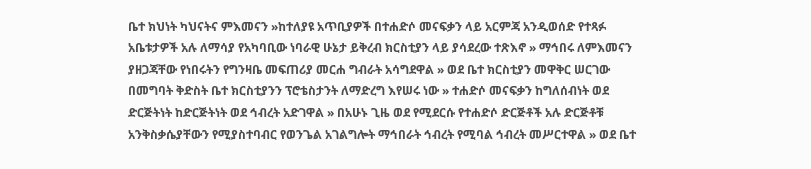ቤተ ክህነት ካህናትና ምእመናን »ከተለያዩ አጥቢያዎች በተሐድሶ መናፍቃን ላይ አርምጃ አንዲወሰድ የተጻፉ አቤቱታዎች አሉ ለማሳያ የአካባቢው ነባራዊ ሁኔታ ይቅረብ ክርስቲያን ላይ ያሳደረው ተጽእኖ » ማኅበሩ ለምእመናን ያዘጋጃቸው የነበሩትን የግንዛቤ መፍጠሪያ መርሐ ግብራት አሳግደዋል » ወደ ቤተ ክርስቲያን መዋቅር ሠርገው በመግባት ቅድስት ቤተ ክርስቲያንን ፕሮቴስታንት ለማድረግ እየሠሩ ነው » ተሐድሶ መናፍቃን ከግለሰብነት ወደ ድርጅትነት ከድርጅትነት ወደ ኅብረት አድገዋል » በአሁኑ ጊዜ ወደ የሚደርሱ የተሐድሶ ድርጅቶች አሉ ድርጅቶቹ አንቅስቃሴያቸውን የሚያስተባብር የወንጌል አገልግሎት ማኅበራት ኅብረት የሚባል ኅብረት መሥርተዋል » ወደ ቤተ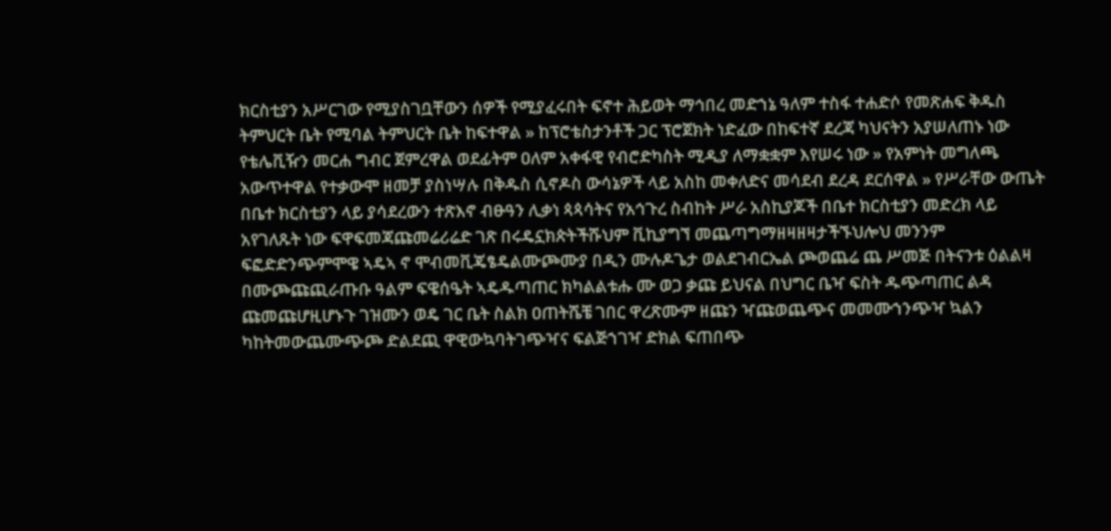ክርስቲያን አሥርገው የሚያስገቧቸውን ሰዎች የሚያፈሩበት ፍኖተ ሕይወት ማኅበረ መድኀኔ ዓለም ተስፋ ተሐድሶ የመጽሐፍ ቅዱስ ትምህርት ቤት የሚባል ትምህርት ቤት ከፍተዋል » ከፕሮቴስታንቶች ጋር ፕሮጀክት ነድፈው በከፍተኛ ደረጃ ካህናትን አያሠለጠኑ ነው የቴሌቪዥን መርሐ ግብር ጀምረዋል ወደፊትም ዐለም አቀፋዊ የብሮድካስት ሚዲያ ለማቋቋም እየሠሩ ነው » የአምነት መግለጫ አውጥተዋል የተቃውሞ ዘመቻ ያስነሣሉ በቅዱስ ሲኖዶስ ውሳኔዎች ላይ አስከ መቀለድና መሳደብ ደረዳ ደርሰዋል » የሥራቸው ውጤት በቤተ ክርስቲያን ላይ ያሳደረውን ተጽእኖ ብፁዓን ሊቃነ ጳጳሳትና የአኅጉረ ስብከት ሥራ አስኪያጆች በቤተ ክርስቲያን መድረክ ላይ አየገለጹት ነው ፍዋፍመጃጩመሬሪሬድ ገጽ በሩዴኗክጵትችሹህም ቪኪያግኘ መጨጣግማዘዛዘዛታችኙህሎህ መንንም ፍፎድድንጭምሞዌ ኣዴኣ ኖ ሞብመቪጄፄዴልሙጮሙያ በዲን ሙሉዶጌታ ወልደገብርኤል ጮወጨሬ ጨ ሥመጅ በትናንቱ ዕልልዛ በሙጮጩጪራጡቡ ዓልም ፍዌሰዔት ኣዴዱጣጠር ክካልልቱሑ ሙ ወጋ ቃጩ ይህናል በህግር ቤዣ ፍስት ዱጭጣጠር ልዳ ጩመጩሆዚሆኑጉ ገዝሙን ወዴ ገር ቤት ስልክ ዐጠትሼቼ ገበር ዋረጽሙም ዘጩን ዣጩወጨጭና መመሙኀንጭዣ ኳልን ካከትመውጨሙጭጮ ድልደጪ ዋዊውኳባትገጭዣና ፍልጅኀገዣ ድክል ፍጠበጭ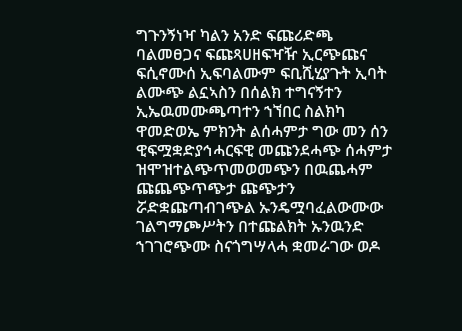ግጉንኝነዣ ካልን አንድ ፍጩሪድጫ ባልመፀጋና ፍጩጻሀዘፍዣዥ ኢርጭጩና ፍሲኖሙሰ ኢፍባልሙም ፍቢሺሂያጉት ኢባት ልሙጭ ልኗኣስን በሰልክ ተግናኝተን ኢኤዉመሙጫጣተን ኀኘበር ስልክካ ዋመድወኤ ምክንት ልሰሓምታ ግው መን ሰን ዊፍሟቋድያኅሓርፍዊ መጩንደሓጭ ሰሓምታ ዝሞዝተልጭጥመወመጭን በዉጨሓም ጩጨጭጥጭታ ጩጭታን ሯድቋጩጣብገጭል ኡንዴሟባፈልውሙው ገልግማጮሥትን በተጩልክት ኡንዉንድ ኀገገሮጭሙ ስናጎግሣላሓ ቋመራገው ወዶ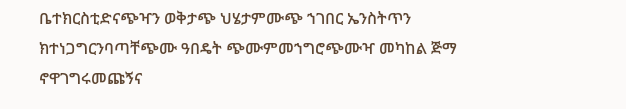ቤተክርስቲድናጭዣን ወቅታጭ ህሄታምሙጭ ኀገበር ኤንስትጥን ክተነጋግርንባጣቸጭሙ ዓበዴት ጭሙምመኀግሮጭሙዣ መካከል ጅማ ኖዋገግሩመጩኝና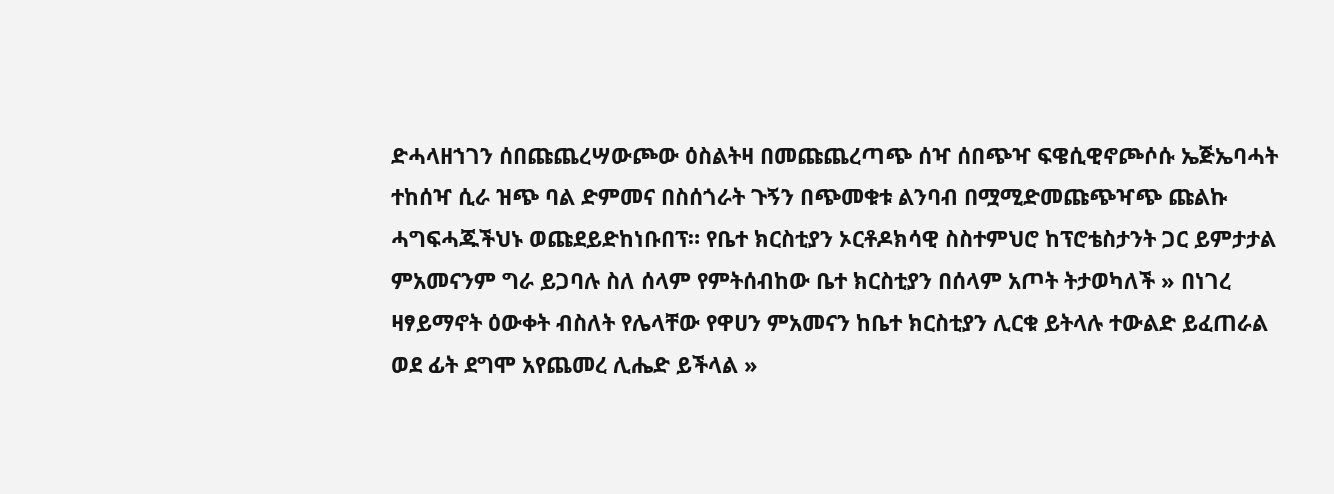ድሓላዘኀገን ሰበጩጨረሣውጮው ዕስልትዛ በመጩጨረጣጭ ሰዣ ሰበጭዣ ፍዌሲዊኖጮሶሱ ኤጅኤባሓት ተከሰዣ ሲራ ዝጭ ባል ድምመና በስሰጎራት ጉኝን በጭመቁቱ ልንባብ በሟሚድመጩጭዣጭ ጩልኩ ሓግፍሓጁችህኑ ወጩደይድከነቡበፕ። የቤተ ክርስቲያን ኦርቶዶክሳዊ ስስተምህሮ ከፕሮቴስታንት ጋር ይምታታል ምአመናንም ግራ ይጋባሉ ስለ ሰላም የምትሰብከው ቤተ ክርስቲያን በሰላም አጦት ትታወካለች » በነገረ ዛፃይማኖት ዕውቀት ብስለት የሌላቸው የዋሀን ምአመናን ከቤተ ክርስቲያን ሊርቁ ይትላሉ ተውልድ ይፈጠራል ወደ ፊት ደግሞ አየጨመረ ሊሔድ ይችላል »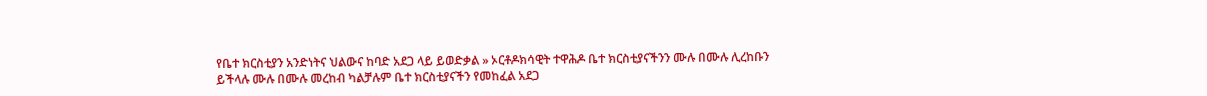የቤተ ክርስቲያን አንድነትና ህልውና ከባድ አደጋ ላይ ይወድቃል » ኦርቶዶክሳዊት ተዋሕዶ ቤተ ክርስቲያናችንን ሙሉ በሙሉ ሊረከቡን ይችላሉ ሙሉ በሙሉ መረከብ ካልቻሉም ቤተ ክርስቲያናችን የመከፈል አደጋ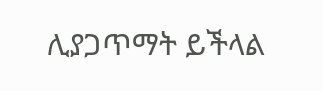ሊያጋጥማት ይችላል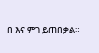በ እና ምገ ይጠበቃል።